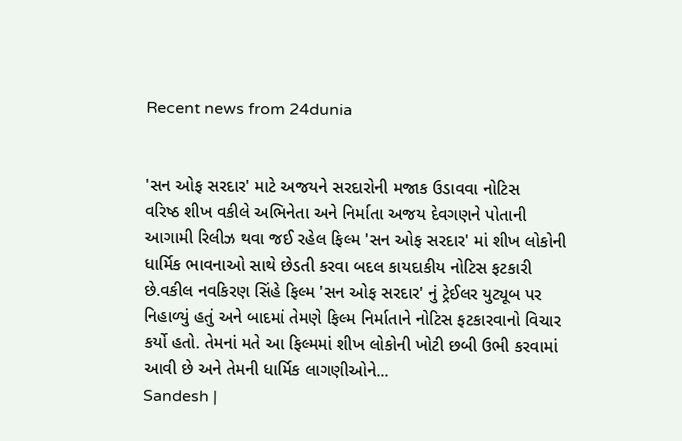Recent news from 24dunia


'સન ઓફ સરદાર' માટે અજયને સરદારોની મજાક ઉડાવવા નોટિસ
વરિષ્ઠ શીખ વકીલે અભિનેતા અને નિર્માતા અજય દેવગણને પોતાની આગામી રિલીઝ થવા જઈ રહેલ ફિલ્મ 'સન ઓફ સરદાર' માં શીખ લોકોની ધાર્મિક ભાવનાઓ સાથે છેડતી કરવા બદલ કાયદાકીય નોટિસ ફટકારી છે.વકીલ નવકિરણ સિંહે ફિલ્મ 'સન ઓફ સરદાર' નું ટ્રેઈલર યુટ્યૂબ પર નિહાળ્યું હતું અને બાદમાં તેમણે ફિલ્મ નિર્માતાને નોટિસ ફટકારવાનો વિચાર કર્યો હતો. તેમનાં મતે આ ફિલ્મમાં શીખ લોકોની ખોટી છબી ઉભી કરવામાં આવી છે અને તેમની ધાર્મિક લાગણીઓને...
Sandesh |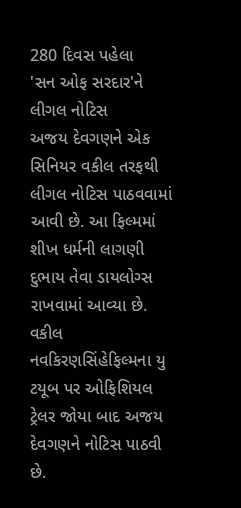280 દિવસ પહેલા
'સન ઓફ સરદાર'ને લીગલ નોટિસ
અજય દેવગણને એક સિનિયર વકીલ તરફથી લીગલ નોટિસ પાઠવવામાં આવી છે. આ ફિલ્મમાં શીખ ધર્મની લાગણી દુભાય તેવા ડાયલોગ્સ રાખવામાં આવ્યા છે. વકીલ નવકિરણસિંહેફિલ્મના યુ ટયૂબ પર ઓફિશિયલ ટ્રેલર જોયા બાદ અજય દેવગણને નોટિસ પાઠવી છે.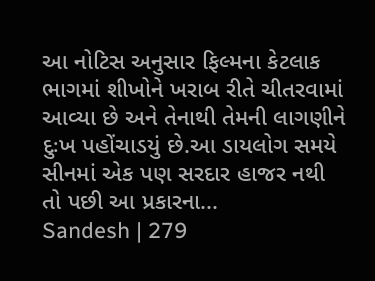આ નોટિસ અનુસાર ફિલ્મના કેટલાક ભાગમાં શીખોને ખરાબ રીતે ચીતરવામાં આવ્યા છે અને તેનાથી તેમની લાગણીને દુઃખ પહોંચાડયું છે.આ ડાયલોગ સમયે સીનમાં એક પણ સરદાર હાજર નથી તો પછી આ પ્રકારના...
Sandesh | 279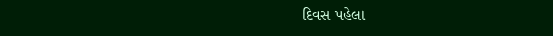દિવસ પહેલા